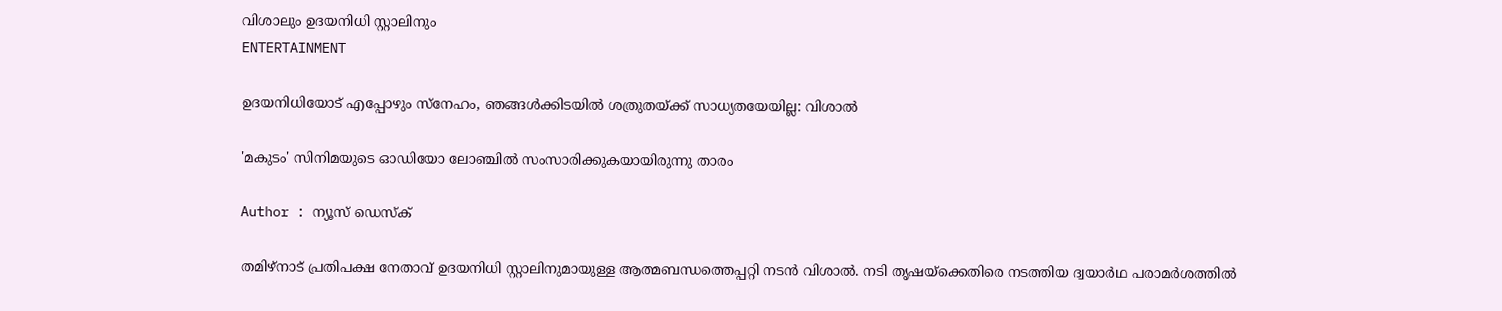വിശാലും ഉദയനിധി സ്റ്റാലിനും
ENTERTAINMENT

ഉദയനിധിയോട് എപ്പോഴും സ്നേഹം, ഞങ്ങൾക്കിടയിൽ ശത്രുതയ്ക്ക് സാധ്യതയേയില്ല: വിശാൽ

'മകുടം' സിനിമയുടെ ഓഡിയോ ലോഞ്ചിൽ സംസാരിക്കുകയായിരുന്നു താരം

Author : ന്യൂസ് ഡെസ്ക്

തമിഴ്‌നാട് പ്രതിപക്ഷ നേതാവ് ഉദയനിധി സ്റ്റാലിനുമായുള്ള ആത്മബന്ധത്തെപ്പറ്റി നടൻ വിശാൽ. നടി തൃഷയ്‌ക്കെതിരെ നടത്തിയ ദ്വയാർഥ പരാമർശത്തിൽ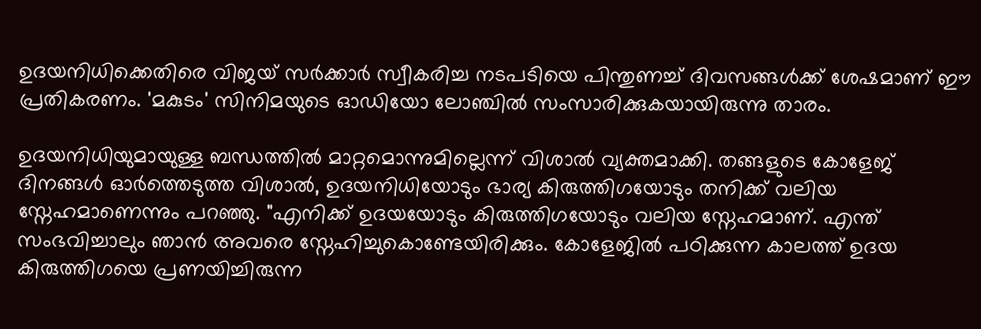ഉദയനിധിക്കെതിരെ വിജയ് സർക്കാർ സ്വീകരിച്ച നടപടിയെ പിന്തുണച്ച് ദിവസങ്ങൾക്ക് ശേഷമാണ് ഈ പ്രതികരണം. 'മകുടം' സിനിമയുടെ ഓഡിയോ ലോഞ്ചിൽ സംസാരിക്കുകയായിരുന്നു താരം.

ഉദയനിധിയുമായുള്ള ബന്ധത്തിൽ മാറ്റമൊന്നുമില്ലെന്ന് വിശാൽ വ്യക്തമാക്കി. തങ്ങളുടെ കോളേജ് ദിനങ്ങൾ ഓർത്തെടുത്ത വിശാൽ, ഉദയനിധിയോടും ഭാര്യ കിരുത്തിഗയോടും തനിക്ക് വലിയ സ്നേഹമാണെന്നും പറഞ്ഞു. "എനിക്ക് ഉദയയോടും കിരുത്തിഗയോടും വലിയ സ്നേഹമാണ്. എന്ത് സംഭവിച്ചാലും ഞാൻ അവരെ സ്നേഹിച്ചുകൊണ്ടേയിരിക്കും. കോളേജിൽ പഠിക്കുന്ന കാലത്ത് ഉദയ കിരുത്തിഗയെ പ്രണയിച്ചിരുന്ന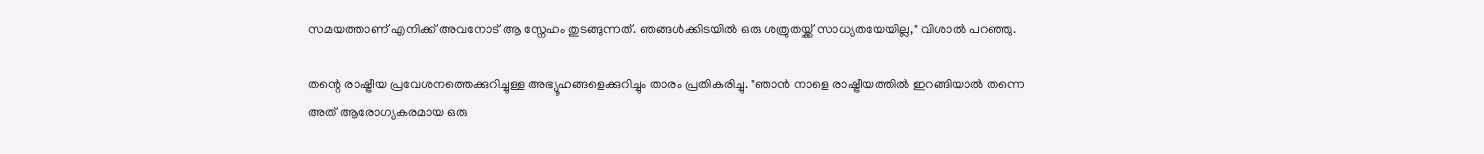സമയത്താണ് എനിക്ക് അവനോട് ആ സ്നേഹം തുടങ്ങുന്നത്. ഞങ്ങൾക്കിടയിൽ ഒരു ശത്രുതയ്ക്ക് സാധ്യതയേയില്ല," വിശാൽ പറഞ്ഞു.

തന്റെ രാഷ്ട്രീയ പ്രവേശനത്തെക്കുറിച്ചുള്ള അഭ്യൂഹങ്ങളെക്കുറിച്ചും താരം പ്രതികരിച്ചു. "ഞാൻ നാളെ രാഷ്ട്രീയത്തിൽ ഇറങ്ങിയാൽ തന്നെ അത് ആരോഗ്യകരമായ ഒരു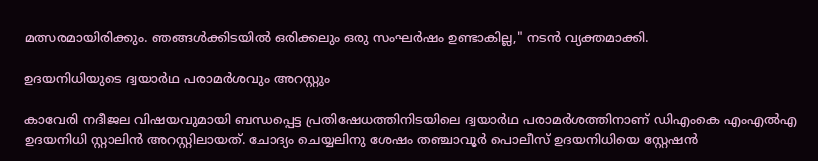മത്സരമായിരിക്കും. ഞങ്ങൾക്കിടയിൽ ഒരിക്കലും ഒരു സംഘർഷം ഉണ്ടാകില്ല," നടൻ വ്യക്തമാക്കി.

ഉദയനിധിയുടെ ദ്വയാർഥ പരാമർശവും അറസ്റ്റും

കാവേരി നദീജല വിഷയവുമായി ബന്ധപ്പെട്ട പ്രതിഷേധത്തിനിടയിലെ ദ്വയാർഥ പരാമർശത്തിനാണ് ഡിഎംകെ എംഎല്‍എ ഉദയനിധി സ്റ്റാലിൻ അറസ്റ്റിലായത്. ചോദ്യം ചെയ്യലിനു ശേഷം തഞ്ചാവൂര്‍ പൊലീസ് ഉദയനിധിയെ സ്റ്റേഷന്‍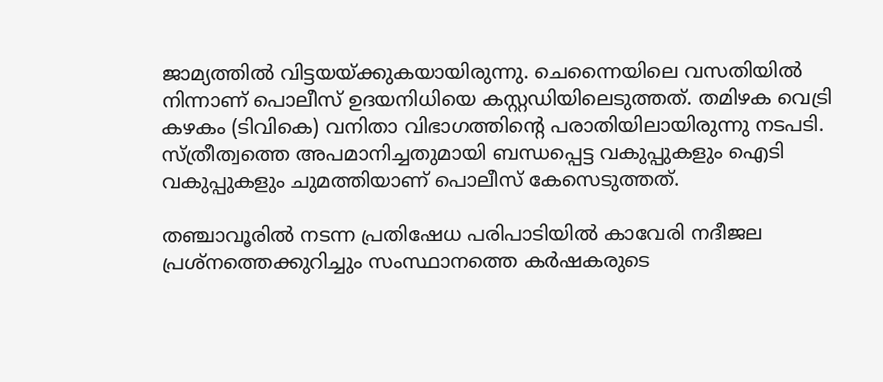ജാമ്യത്തില്‍ വിട്ടയയ്ക്കുകയായിരുന്നു. ചെന്നൈയിലെ വസതിയിൽ നിന്നാണ് പൊലീസ് ഉദയനിധിയെ കസ്റ്റഡിയിലെടുത്തത്. തമിഴക വെട്രി കഴകം (ടിവികെ) വനിതാ വിഭാഗത്തിന്റെ പരാതിയിലായിരുന്നു നടപടി. സ്ത്രീത്വത്തെ അപമാനിച്ചതുമായി ബന്ധപ്പെട്ട വകുപ്പുകളും ഐടി വകുപ്പുകളും‍ ചുമത്തിയാണ് പൊലീസ് കേസെടുത്തത്.

തഞ്ചാവൂരിൽ നടന്ന പ്രതിഷേധ പരിപാടിയിൽ കാവേരി നദീജല പ്രശ്നത്തെക്കുറിച്ചും സംസ്ഥാനത്തെ കർഷകരുടെ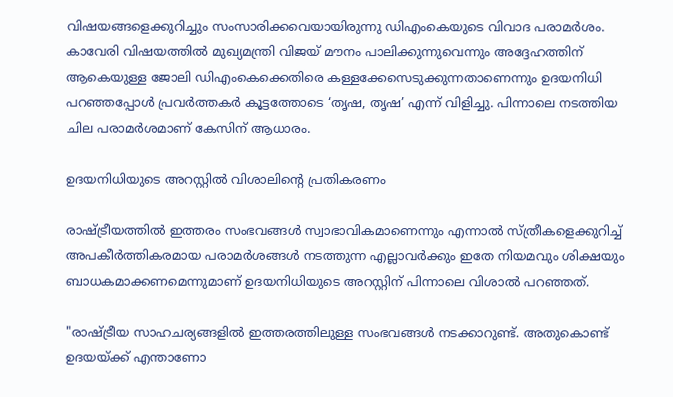വിഷയങ്ങളെക്കുറിച്ചും സംസാരിക്കവെയായിരുന്നു ഡിഎംകെയുടെ വിവാദ പരാമർശം. കാവേരി വിഷയത്തിൽ മുഖ്യമന്ത്രി വിജയ് മൗനം പാലിക്കുന്നുവെന്നും അദ്ദേഹത്തിന് ആകെയുള്ള ജോലി ഡിഎംകെക്കെതിരെ കള്ളക്കേസെടുക്കുന്നതാണെന്നും ഉദയനിധി പറഞ്ഞപ്പോൾ പ്രവർത്തകർ കൂട്ടത്തോടെ ‘തൃഷ, തൃഷ’ എന്ന് വിളിച്ചു. പിന്നാലെ നടത്തിയ ചില പരാമർശമാണ് കേസിന് ആധാരം.

ഉദയനിധിയുടെ അറസ്റ്റിൽ വിശാലിന്റെ പ്രതികരണം

രാഷ്ട്രീയത്തിൽ ഇത്തരം സംഭവങ്ങൾ സ്വാഭാവികമാണെന്നും എന്നാൽ സ്ത്രീകളെക്കുറിച്ച് അപകീർത്തികരമായ പരാമർശങ്ങൾ നടത്തുന്ന എല്ലാവർക്കും ഇതേ നിയമവും ശിക്ഷയും ബാധകമാക്കണമെന്നുമാണ് ഉദയനിധിയുടെ അറസ്റ്റിന് പിന്നാലെ വിശാൽ പറഞ്ഞത്.

"രാഷ്ട്രീയ സാഹചര്യങ്ങളിൽ ഇത്തരത്തിലുള്ള സംഭവങ്ങൾ നടക്കാറുണ്ട്. അതുകൊണ്ട് ഉദയയ്ക്ക് എന്താണോ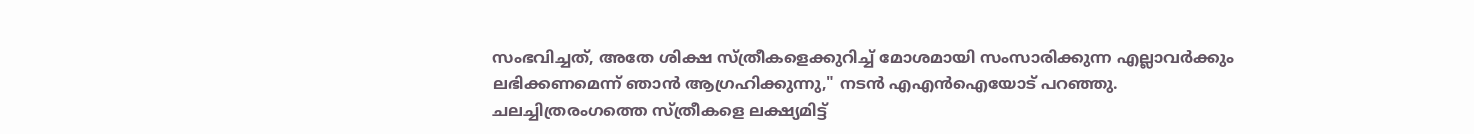സംഭവിച്ചത്, അതേ ശിക്ഷ സ്ത്രീകളെക്കുറിച്ച് മോശമായി സംസാരിക്കുന്ന എല്ലാവർക്കും ലഭിക്കണമെന്ന് ഞാൻ ആഗ്രഹിക്കുന്നു," നടൻ എഎൻഐയോട് പറഞ്ഞു. ചലച്ചിത്രരംഗത്തെ സ്ത്രീകളെ ലക്ഷ്യമിട്ട്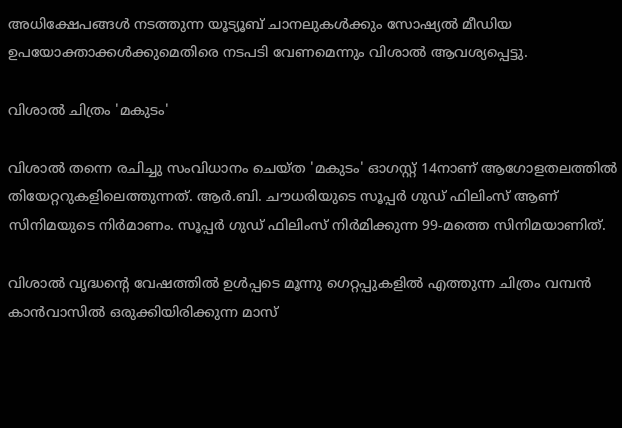അധിക്ഷേപങ്ങൾ നടത്തുന്ന യൂട്യൂബ് ചാനലുകൾക്കും സോഷ്യൽ മീഡിയ ഉപയോക്താക്കൾക്കുമെതിരെ നടപടി വേണമെന്നും വിശാൽ ആവശ്യപ്പെട്ടു.

വിശാൽ ചിത്രം 'മകുടം'

വിശാൽ തന്നെ രചിച്ചു സംവിധാനം ചെയ്ത 'മകുടം' ഓഗസ്റ്റ് 14നാണ് ആഗോളതലത്തിൽ തിയേറ്ററുകളിലെത്തുന്നത്. ആർ.ബി. ചൗധരിയുടെ സൂപ്പർ ഗുഡ് ഫിലിംസ് ആണ് സിനിമയുടെ നിർമാണം. സൂപ്പർ ഗുഡ് ഫിലിംസ് നിർമിക്കുന്ന 99-മത്തെ സിനിമയാണിത്.

വിശാൽ വൃദ്ധന്റെ വേഷത്തിൽ ഉൾപ്പടെ മൂന്നു ഗെറ്റപ്പുകളിൽ എത്തുന്ന ചിത്രം വമ്പൻ കാൻവാസിൽ ഒരുക്കിയിരിക്കുന്ന മാസ്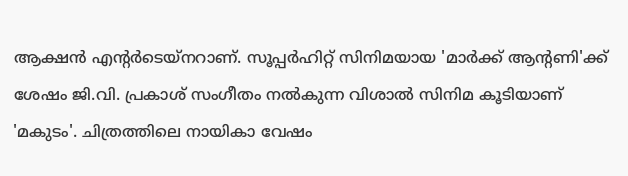ആക്ഷൻ എന്റർടെയ്‌നറാണ്. സൂപ്പർഹിറ്റ് സിനിമയായ 'മാർക്ക് ആന്റണി'ക്ക്‌ ശേഷം ജി.വി. പ്രകാശ് സംഗീതം നൽകുന്ന വിശാൽ സിനിമ കൂടിയാണ് 'മകുടം'. ചിത്രത്തിലെ നായികാ വേഷം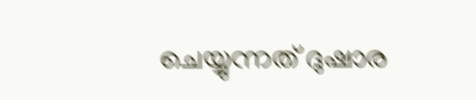ചെയ്യുന്നത് ദുഷാര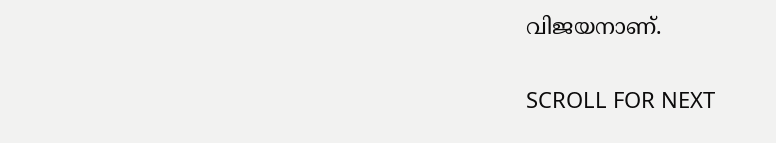വിജയനാണ്.

SCROLL FOR NEXT